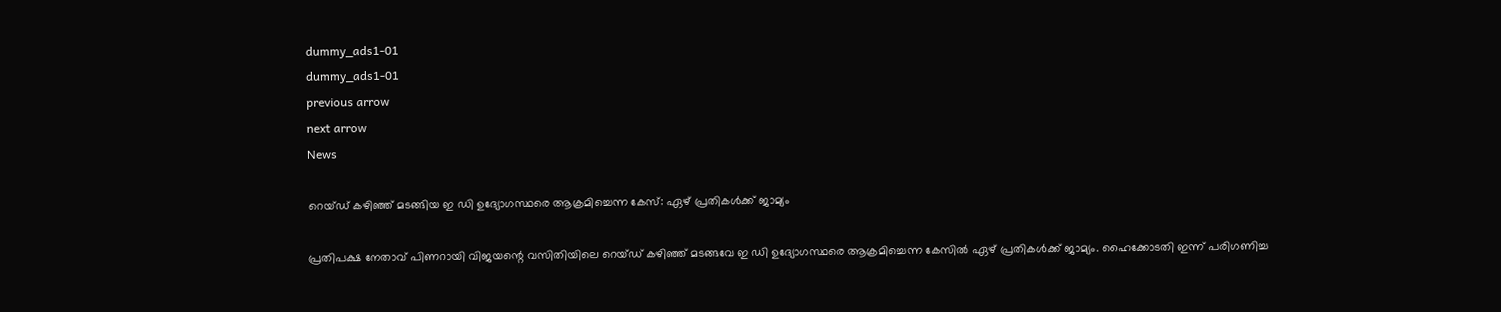dummy_ads1-01
dummy_ads1-01
previous arrow
next arrow
News

റെയ്ഡ് കഴിഞ്ഞ് മടങ്ങിയ ഇ ഡി ഉദ്യോഗസ്ഥരെ ആക്രമിച്ചെന്ന കേസ്: ഏഴ് പ്രതികള്‍ക്ക് ജാമ്യം

പ്രതിപക്ഷ നേതാവ് പിണറായി വിജയന്റെ വസിതിയിലെ റെയ്ഡ് കഴിഞ്ഞ് മടങ്ങവേ ഇ ഡി ഉദ്യോഗസ്ഥരെ ആക്രമിച്ചെന്ന കേസില്‍ ഏഴ് പ്രതികള്‍ക്ക് ജാമ്യം. ഹൈക്കോടതി ഇന്ന് പരിഗണിച്ച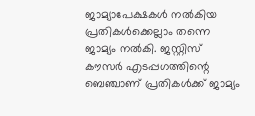ജാമ്യാപേക്ഷകള്‍ നല്‍കിയ പ്രതികള്‍ക്കെല്ലാം തന്നെ ജാമ്യം നല്‍കി. ജസ്റ്റിസ് കൗസര്‍ എടപ്പഗത്തിന്റെ ബെഞ്ചാണ് പ്രതികള്‍ക്ക് ജാമ്യം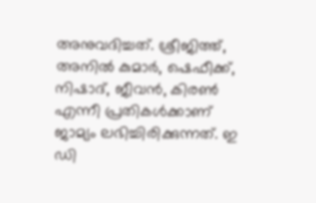അനുവദിച്ചത്. ശ്രീജിത്ത്, അനില്‍ കുമാര്‍, ഷെഫീക്ക്, നിഷാദ്, ജീവന്‍, കിരണ്‍ എന്നീ പ്രതികള്‍ക്കാണ് ജാമ്യം ലഭിച്ചിരിക്കുന്നത്. ഇ ഡി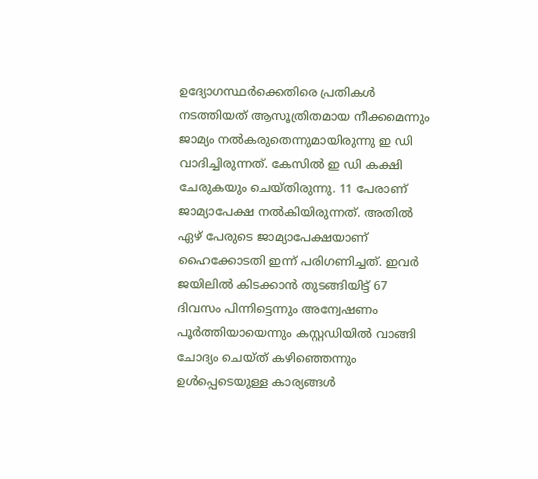ഉദ്യോഗസ്ഥര്‍ക്കെതിരെ പ്രതികള്‍ നടത്തിയത് ആസൂത്രിതമായ നീക്കമെന്നും ജാമ്യം നല്‍കരുതെന്നുമായിരുന്നു ഇ ഡി വാദിച്ചിരുന്നത്. കേസില്‍ ഇ ഡി കക്ഷി ചേരുകയും ചെയ്തിരുന്നു. 11 പേരാണ് ജാമ്യാപേക്ഷ നല്‍കിയിരുന്നത്. അതില്‍ ഏഴ് പേരുടെ ജാമ്യാപേക്ഷയാണ് ഹൈക്കോടതി ഇന്ന് പരിഗണിച്ചത്. ഇവര്‍ ജയിലില്‍ കിടക്കാന്‍ തുടങ്ങിയിട്ട് 67 ദിവസം പിന്നിട്ടെന്നും അന്വേഷണം പൂര്‍ത്തിയായെന്നും കസ്റ്റഡിയില്‍ വാങ്ങി ചോദ്യം ചെയ്ത് കഴിഞ്ഞെന്നും ഉള്‍പ്പെടെയുള്ള കാര്യങ്ങള്‍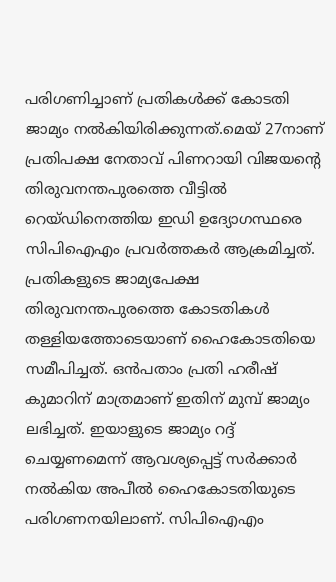പരിഗണിച്ചാണ് പ്രതികള്‍ക്ക് കോടതി ജാമ്യം നല്‍കിയിരിക്കുന്നത്.മെയ് 27നാണ് പ്രതിപക്ഷ നേതാവ് പിണറായി വിജയന്റെ തിരുവനന്തപുരത്തെ വീട്ടില്‍ റെയ്ഡിനെത്തിയ ഇഡി ഉദ്യോഗസ്ഥരെ സിപിഐഎം പ്രവര്‍ത്തകര്‍ ആക്രമിച്ചത്. പ്രതികളുടെ ജാമ്യപേക്ഷ തിരുവനന്തപുരത്തെ കോടതികള്‍ തള്ളിയത്തോടെയാണ് ഹൈകോടതിയെ സമീപിച്ചത്. ഒന്‍പതാം പ്രതി ഹരീഷ് കുമാറിന് മാത്രമാണ് ഇതിന് മുമ്പ് ജാമ്യം ലഭിച്ചത്. ഇയാളുടെ ജാമ്യം റദ്ദ് ചെയ്യണമെന്ന് ആവശ്യപ്പെട്ട് സര്‍ക്കാര്‍ നല്‍കിയ അപീല്‍ ഹൈകോടതിയുടെ പരിഗണനയിലാണ്. സിപിഐഎം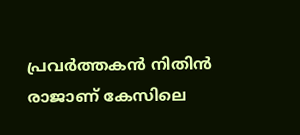പ്രവര്‍ത്തകന്‍ നിതിന്‍ രാജാണ് കേസിലെ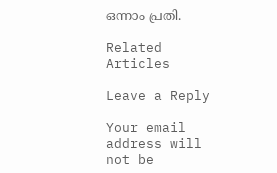ഒന്നാം പ്രതി.

Related Articles

Leave a Reply

Your email address will not be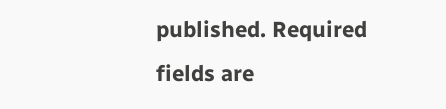published. Required fields are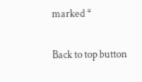marked *

Back to top button